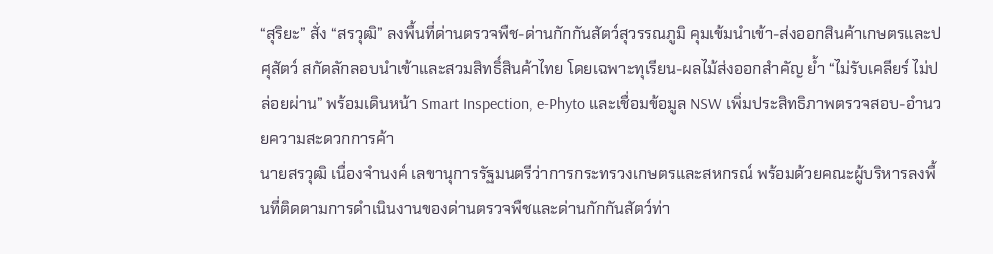“สุริยะ” สั่ง “สรวุฒิ” ลงพื้นที่ด่านตรวจพืช-ด่านกักกันสัตว์สุวรรณภูมิ คุมเข้มนำเข้า-ส่งออกสินค้าเกษตรและปศุสัตว์ สกัดลักลอบนำเข้าและสวมสิทธิ์สินค้าไทย โดยเฉพาะทุเรียน-ผลไม้ส่งออกสำคัญ ย้ำ “ไม่รับเคลียร์ ไม่ปล่อยผ่าน” พร้อมเดินหน้า Smart Inspection, e-Phyto และเชื่อมข้อมูล NSW เพิ่มประสิทธิภาพตรวจสอบ-อำนวยความสะดวกการค้า
นายสรวุฒิ เนื่องจำนงค์ เลขานุการรัฐมนตรีว่าการกระทรวงเกษตรและสหกรณ์ พร้อมด้วยคณะผู้บริหารลงพื้นที่ติดตามการดำเนินงานของด่านตรวจพืชและด่านกักกันสัตว์ท่า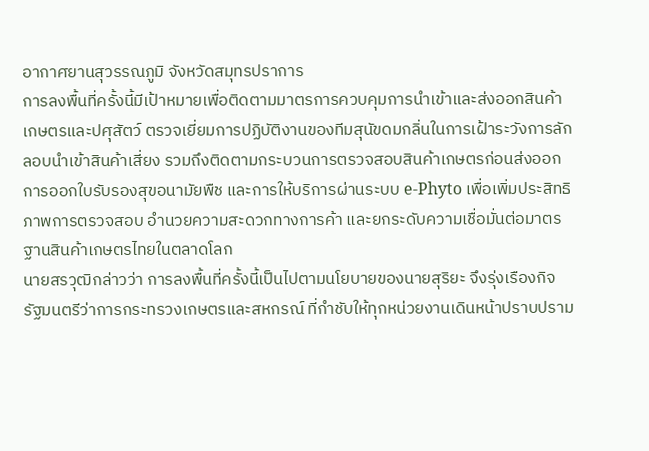อากาศยานสุวรรณภูมิ จังหวัดสมุทรปราการ
การลงพื้นที่ครั้งนี้มีเป้าหมายเพื่อติดตามมาตรการควบคุมการนำเข้าและส่งออกสินค้าเกษตรและปศุสัตว์ ตรวจเยี่ยมการปฏิบัติงานของทีมสุนัขดมกลิ่นในการเฝ้าระวังการลักลอบนำเข้าสินค้าเสี่ยง รวมถึงติดตามกระบวนการตรวจสอบสินค้าเกษตรก่อนส่งออก การออกใบรับรองสุขอนามัยพืช และการให้บริการผ่านระบบ e-Phyto เพื่อเพิ่มประสิทธิภาพการตรวจสอบ อำนวยความสะดวกทางการค้า และยกระดับความเชื่อมั่นต่อมาตรฐานสินค้าเกษตรไทยในตลาดโลก
นายสรวุฒิกล่าวว่า การลงพื้นที่ครั้งนี้เป็นไปตามนโยบายของนายสุริยะ จึงรุ่งเรืองกิจ รัฐมนตรีว่าการกระทรวงเกษตรและสหกรณ์ ที่กำชับให้ทุกหน่วยงานเดินหน้าปราบปราม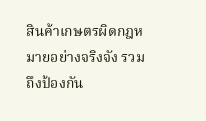สินค้าเกษตรผิดกฎหมายอย่างจริงจัง รวมถึงป้องกัน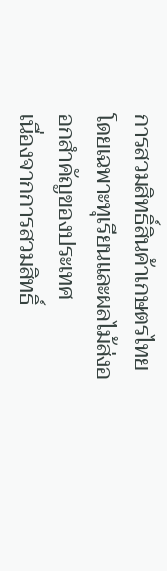การสวมสิทธิ์สินค้าเกษตรไทย โดยเฉพาะทุเรียนและผลไม้ส่งออกสำคัญของประเทศ
เนื่องจากการสวมสิทธิ์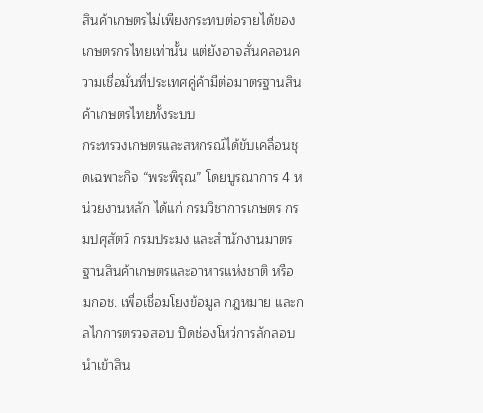สินค้าเกษตรไม่เพียงกระทบต่อรายได้ของเกษตรกรไทยเท่านั้น แต่ยังอาจสั่นคลอนความเชื่อมั่นที่ประเทศคู่ค้ามีต่อมาตรฐานสินค้าเกษตรไทยทั้งระบบ
กระทรวงเกษตรและสหกรณ์ได้ขับเคลื่อนชุดเฉพาะกิจ “พระพิรุณ” โดยบูรณาการ 4 หน่วยงานหลัก ได้แก่ กรมวิชาการเกษตร กรมปศุสัตว์ กรมประมง และสำนักงานมาตรฐานสินค้าเกษตรและอาหารแห่งชาติ หรือ มกอช. เพื่อเชื่อมโยงข้อมูล กฎหมาย และกลไกการตรวจสอบ ปิดช่องโหว่การลักลอบนำเข้าสิน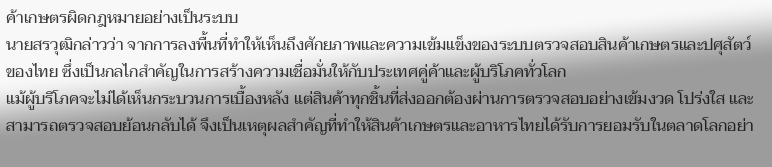ค้าเกษตรผิดกฎหมายอย่างเป็นระบบ
นายสรวุฒิกล่าวว่า จากการลงพื้นที่ทำให้เห็นถึงศักยภาพและความเข้มแข็งของระบบตรวจสอบสินค้าเกษตรและปศุสัตว์ของไทย ซึ่งเป็นกลไกสำคัญในการสร้างความเชื่อมั่นให้กับประเทศคู่ค้าและผู้บริโภคทั่วโลก
แม้ผู้บริโภคจะไม่ได้เห็นกระบวนการเบื้องหลัง แต่สินค้าทุกชิ้นที่ส่งออกต้องผ่านการตรวจสอบอย่างเข้มงวด โปร่งใส และสามารถตรวจสอบย้อนกลับได้ จึงเป็นเหตุผลสำคัญที่ทำให้สินค้าเกษตรและอาหารไทยได้รับการยอมรับในตลาดโลกอย่า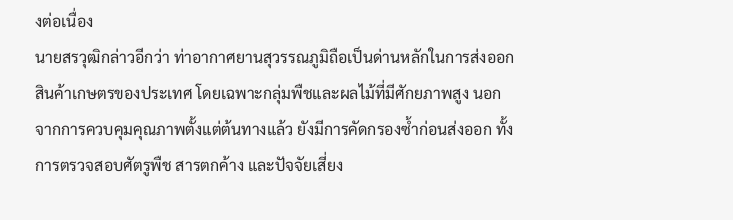งต่อเนื่อง
นายสรวุฒิกล่าวอีกว่า ท่าอากาศยานสุวรรณภูมิถือเป็นด่านหลักในการส่งออกสินค้าเกษตรของประเทศ โดยเฉพาะกลุ่มพืชและผลไม้ที่มีศักยภาพสูง นอกจากการควบคุมคุณภาพตั้งแต่ต้นทางแล้ว ยังมีการคัดกรองซ้ำก่อนส่งออก ทั้งการตรวจสอบศัตรูพืช สารตกค้าง และปัจจัยเสี่ยง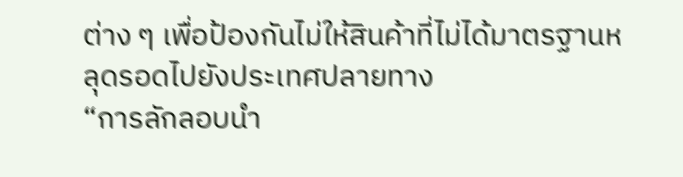ต่าง ๆ เพื่อป้องกันไม่ให้สินค้าที่ไม่ได้มาตรฐานหลุดรอดไปยังประเทศปลายทาง
“การลักลอบนำ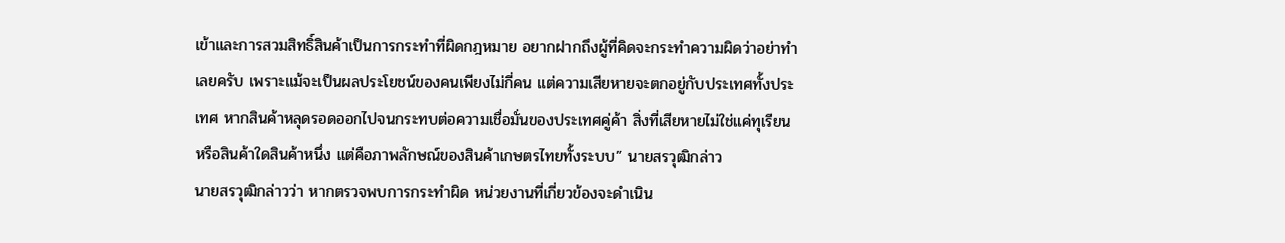เข้าและการสวมสิทธิ์สินค้าเป็นการกระทำที่ผิดกฎหมาย อยากฝากถึงผู้ที่คิดจะกระทำความผิดว่าอย่าทำเลยครับ เพราะแม้จะเป็นผลประโยชน์ของคนเพียงไม่กี่คน แต่ความเสียหายจะตกอยู่กับประเทศทั้งประเทศ หากสินค้าหลุดรอดออกไปจนกระทบต่อความเชื่อมั่นของประเทศคู่ค้า สิ่งที่เสียหายไม่ใช่แค่ทุเรียนหรือสินค้าใดสินค้าหนึ่ง แต่คือภาพลักษณ์ของสินค้าเกษตรไทยทั้งระบบ” นายสรวุฒิกล่าว
นายสรวุฒิกล่าวว่า หากตรวจพบการกระทำผิด หน่วยงานที่เกี่ยวข้องจะดำเนิน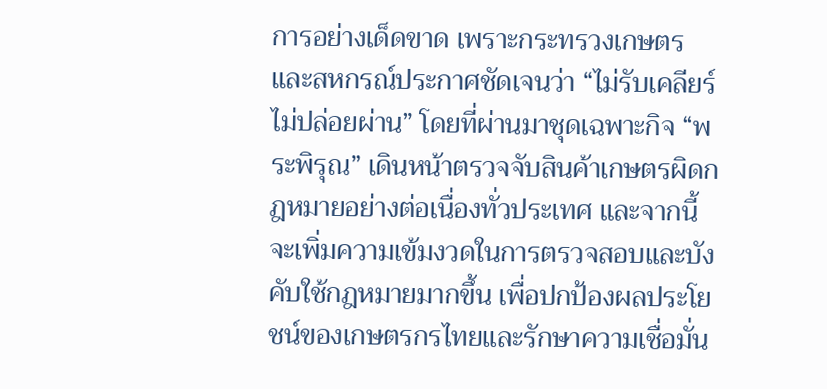การอย่างเด็ดขาด เพราะกระทรวงเกษตรและสหกรณ์ประกาศชัดเจนว่า “ไม่รับเคลียร์ ไม่ปล่อยผ่าน” โดยที่ผ่านมาชุดเฉพาะกิจ “พระพิรุณ” เดินหน้าตรวจจับสินค้าเกษตรผิดกฎหมายอย่างต่อเนื่องทั่วประเทศ และจากนี้จะเพิ่มความเข้มงวดในการตรวจสอบและบังคับใช้กฎหมายมากขึ้น เพื่อปกป้องผลประโยชน์ของเกษตรกรไทยและรักษาความเชื่อมั่น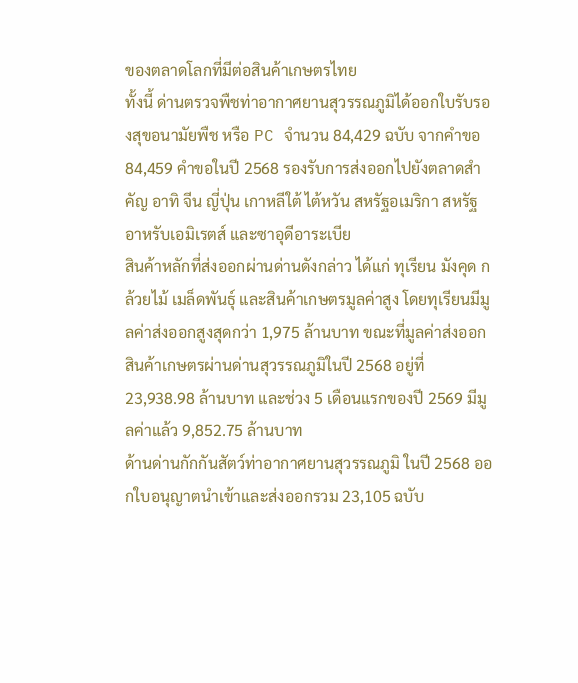ของตลาดโลกที่มีต่อสินค้าเกษตรไทย
ทั้งนี้ ด่านตรวจพืชท่าอากาศยานสุวรรณภูมิได้ออกใบรับรองสุขอนามัยพืช หรือ PC จำนวน 84,429 ฉบับ จากคำขอ 84,459 คำขอในปี 2568 รองรับการส่งออกไปยังตลาดสำคัญ อาทิ จีน ญี่ปุ่น เกาหลีใต้ ไต้หวัน สหรัฐอเมริกา สหรัฐอาหรับเอมิเรตส์ และซาอุดีอาระเบีย
สินค้าหลักที่ส่งออกผ่านด่านดังกล่าว ได้แก่ ทุเรียน มังคุด กล้วยไม้ เมล็ดพันธุ์ และสินค้าเกษตรมูลค่าสูง โดยทุเรียนมีมูลค่าส่งออกสูงสุดกว่า 1,975 ล้านบาท ขณะที่มูลค่าส่งออกสินค้าเกษตรผ่านด่านสุวรรณภูมิในปี 2568 อยู่ที่ 23,938.98 ล้านบาท และช่วง 5 เดือนแรกของปี 2569 มีมูลค่าแล้ว 9,852.75 ล้านบาท
ด้านด่านกักกันสัตว์ท่าอากาศยานสุวรรณภูมิ ในปี 2568 ออกใบอนุญาตนำเข้าและส่งออกรวม 23,105 ฉบับ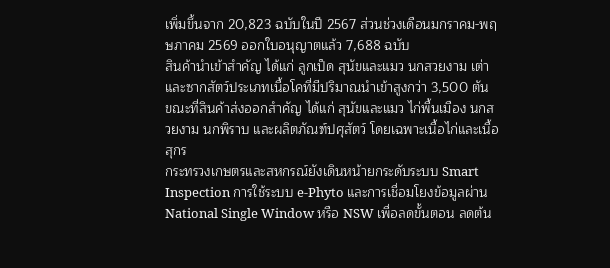เพิ่มขึ้นจาก 20,823 ฉบับในปี 2567 ส่วนช่วงเดือนมกราคม-พฤษภาคม 2569 ออกใบอนุญาตแล้ว 7,688 ฉบับ
สินค้านำเข้าสำคัญ ได้แก่ ลูกเป็ด สุนัขและแมว นกสวยงาม เต่า และซากสัตว์ประเภทเนื้อโคที่มีปริมาณนำเข้าสูงกว่า 3,500 ตัน ขณะที่สินค้าส่งออกสำคัญ ได้แก่ สุนัขและแมว ไก่พื้นเมือง นกสวยงาม นกพิราบ และผลิตภัณฑ์ปศุสัตว์ โดยเฉพาะเนื้อไก่และเนื้อสุกร
กระทรวงเกษตรและสหกรณ์ยังเดินหน้ายกระดับระบบ Smart Inspection การใช้ระบบ e-Phyto และการเชื่อมโยงข้อมูลผ่าน National Single Window หรือ NSW เพื่อลดขั้นตอน ลดต้น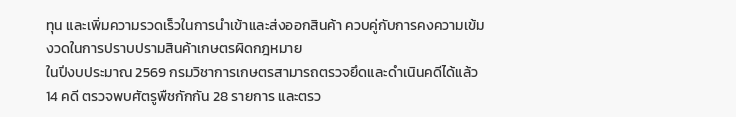ทุน และเพิ่มความรวดเร็วในการนำเข้าและส่งออกสินค้า ควบคู่กับการคงความเข้มงวดในการปราบปรามสินค้าเกษตรผิดกฎหมาย
ในปีงบประมาณ 2569 กรมวิชาการเกษตรสามารถตรวจยึดและดำเนินคดีได้แล้ว 14 คดี ตรวจพบศัตรูพืชกักกัน 28 รายการ และตรว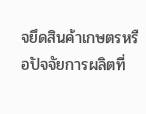จยึดสินค้าเกษตรหรือปัจจัยการผลิตที่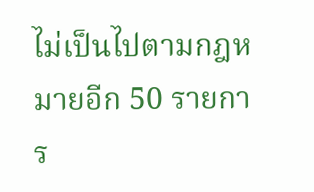ไม่เป็นไปตามกฎหมายอีก 50 รายการ